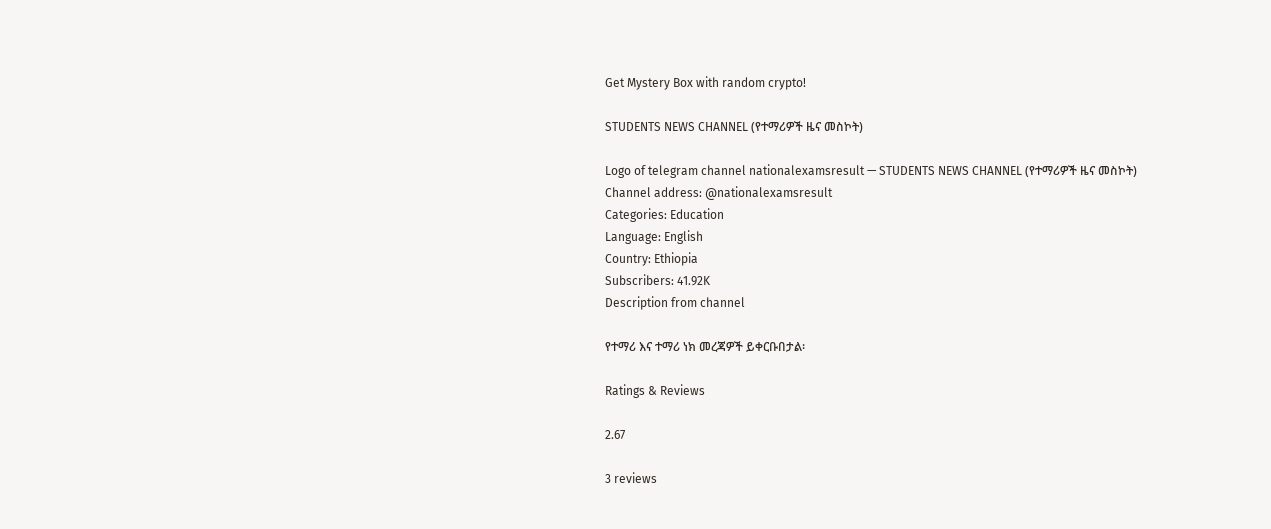Get Mystery Box with random crypto!

STUDENTS NEWS CHANNEL (የተማሪዎች ዜና መስኮት)

Logo of telegram channel nationalexamsresult — STUDENTS NEWS CHANNEL (የተማሪዎች ዜና መስኮት)
Channel address: @nationalexamsresult
Categories: Education
Language: English
Country: Ethiopia
Subscribers: 41.92K
Description from channel

የተማሪ እና ተማሪ ነክ መረጃዎች ይቀርቡበታል፡

Ratings & Reviews

2.67

3 reviews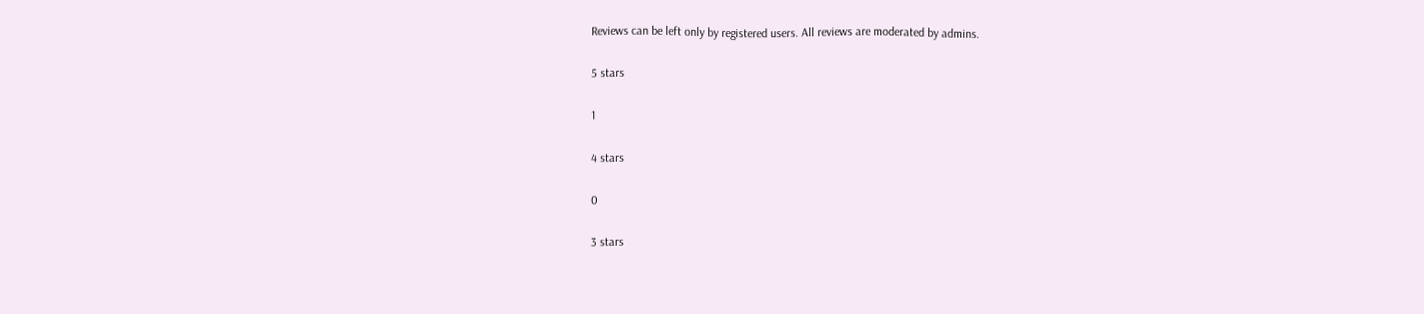Reviews can be left only by registered users. All reviews are moderated by admins.

5 stars

1

4 stars

0

3 stars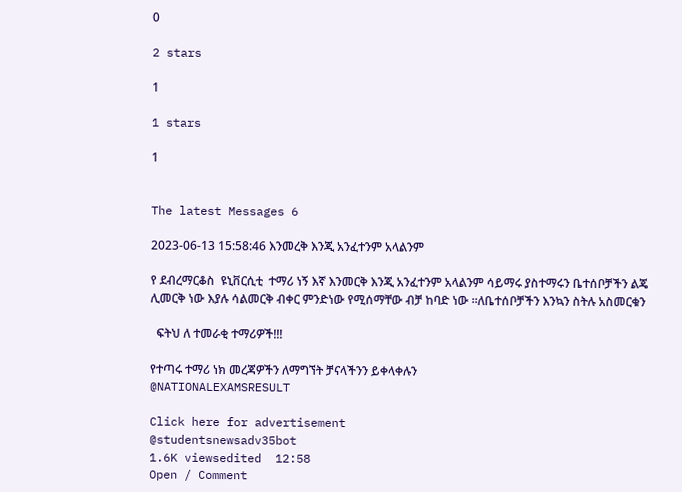0

2 stars

1

1 stars

1


The latest Messages 6

2023-06-13 15:58:46 እንመረቅ እንጂ አንፈተንም አላልንም

የ ደብረማርቆስ  ዩኒቨርሲቲ  ተማሪ ነኝ እኛ እንመርቅ እንጂ አንፈተንም አላልንም ሳይማሩ ያስተማሩን ቤተሰቦቻችን ልጄ ሊመርቅ ነው እያሉ ሳልመርቅ ብቀር ምንድነው የሚሰማቸው ብቻ ከባድ ነው ፡፡ለቤተሰቦቻችን እንኳን ስትሉ አስመርቁን

  ፍትህ ለ ተመራቂ ተማሪዎች!!!

የተጣሩ ተማሪ ነክ መረጃዎችን ለማግኘት ቻናላችንን ይቀላቀሉን
@NATIONALEXAMSRESULT

Click here for advertisement
@studentsnewsadv35bot
1.6K viewsedited  12:58
Open / Comment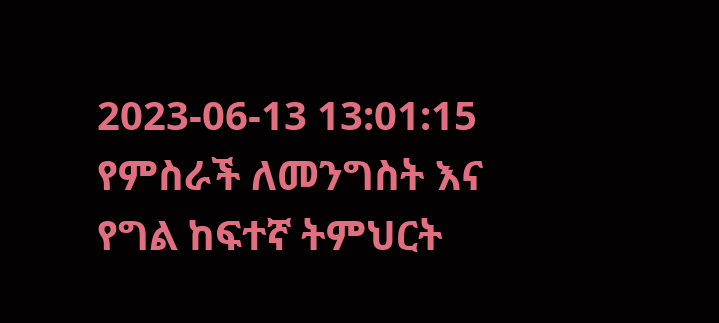2023-06-13 13:01:15
የምስራች ለመንግስት እና የግል ከፍተኛ ትምህርት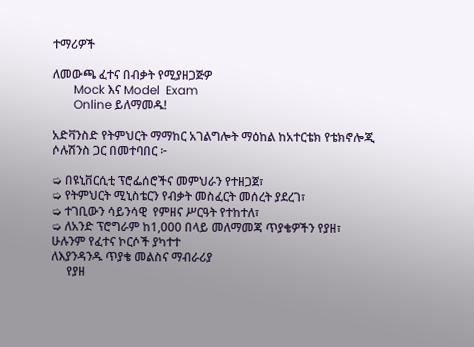ተማሪዎች

ለመውጫ ፈተና በብቃት የሚያዘጋጅዎ
       Mock እና Model  Exam
       Online ይለማመዱ!

አድቫንስድ የትምህርት ማማከር አገልግሎት ማዕከል ከአተርቴክ የቴክኖሎጂ ሶሉሽንስ ጋር በመተባበር ፦

➭ በዩኒቨርሲቲ ፕሮፌሰሮችና መምህራን የተዘጋጀ፣
➭ የትምህርት ሚኒስቴርን የብቃት መስፈርት መሰረት ያደረገ፣
➭ ተገቢውን ሳይንሳዊ  የምዘና ሥርዓት የተከተለ፣
➭ ለአንድ ፕሮግራም ከ1,000 በላይ መለማመጃ ጥያቄዎችን የያዘ፣
ሁሉንም የፈተና ኮርሶች ያካተተ
ለእያንዳንዱ ጥያቄ መልስና ማብራሪያ
     የያዘ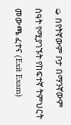➭ በየትኛውም ቦታ በማንኛውም ሰዓት የሚያገኙት የከፍተኛ ትምህርት መውጫ ፈተና (Exit Exam)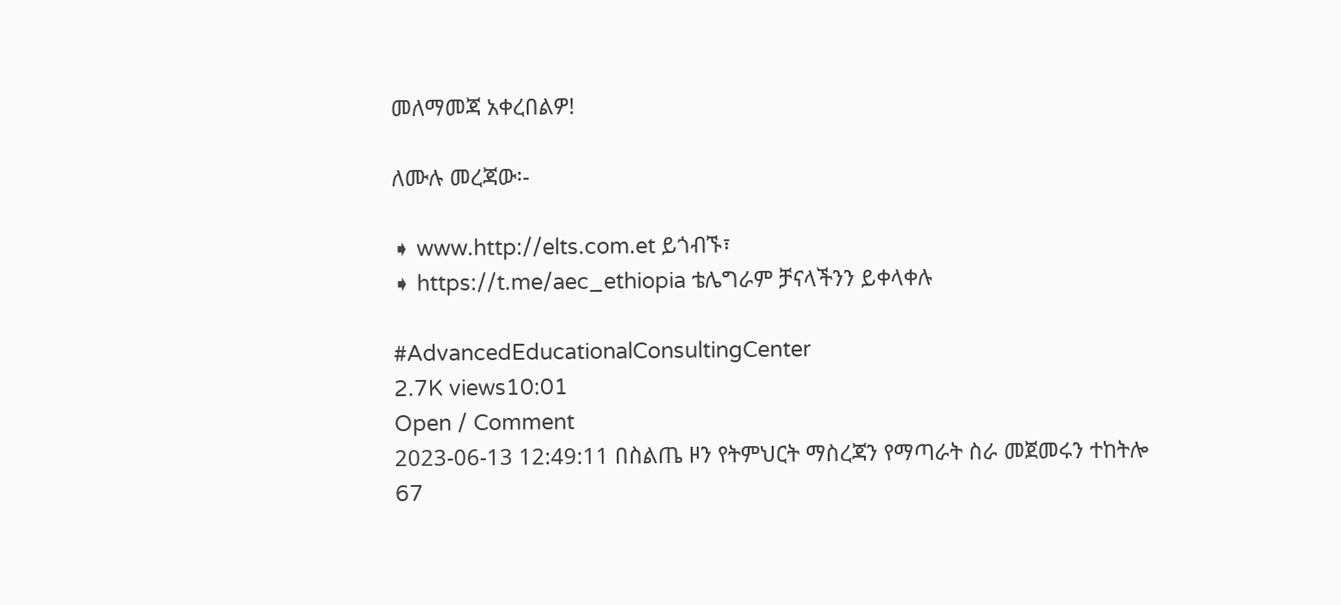መለማመጃ አቀረበልዎ!

ለሙሉ መረጃው፡-

➧ www.http://elts.com.et ይጎብኙ፣
➧ https://t.me/aec_ethiopia ቴሌግራም ቻናላችንን ይቀላቀሉ

#AdvancedEducationalConsultingCenter
2.7K views10:01
Open / Comment
2023-06-13 12:49:11 በስልጤ ዞን የትምህርት ማስረጃን የማጣራት ስራ መጀመሩን ተከትሎ 67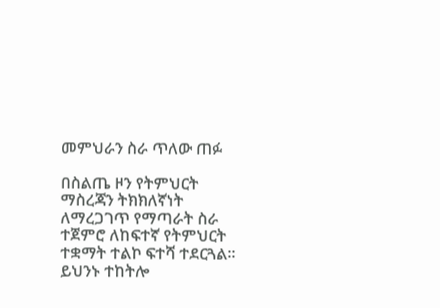መምህራን ስራ ጥለው ጠፉ

በስልጤ ዞን የትምህርት ማስረጃን ትክክለኛነት ለማረጋገጥ የማጣራት ስራ ተጀምሮ ለከፍተኛ የትምህርት ተቋማት ተልኮ ፍተሻ ተደርጓል። ይህንኑ ተከትሎ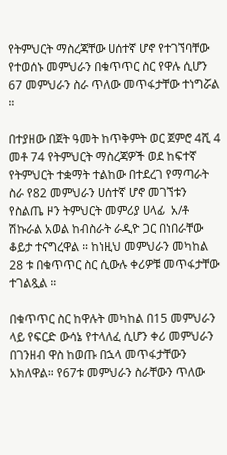የትምህርት ማስረጃቸው ሀሰተኛ ሆኖ የተገኘባቸው የተወሰኑ መምህራን በቁጥጥር ስር የዋሉ ሲሆን 67 መምህራን ስራ ጥለው መጥፋታቸው ተነግሯል ።

በተያዘው በጀት ዓመት ከጥቅምት ወር ጀምሮ 4ሺ 4 መቶ 74 የትምህርት ማስረጃዎች ወደ ከፍተኛ የትምህርት ተቋማት ተልከው በተደረገ የማጣራት ስራ የ82 መምህራን ሀሰተኛ ሆኖ መገኘቱን የስልጤ ዞን ትምህርት መምሪያ ሀላፊ  አ/ቶ ሽኩራል አወል ከብስራት ራዲዮ ጋር በነበራቸው ቆይታ ተናግረዋል ። ከነዚህ መምህራን መካከል 28 ቱ በቁጥጥር ስር ሲውሉ ቀሪዎቹ መጥፋታቸው ተገልጿል ።

በቁጥጥር ስር ከዋሉት መካከል በ15 መምህራን ላይ የፍርድ ውሳኔ የተላለፈ ሲሆን ቀሪ መምህራን በገንዘብ ዋስ ከወጡ በኋላ መጥፋታቸውን አክለዋል። የ67ቱ መምህራን ስራቸውን ጥለው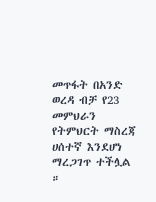መጥፋት በአንድ ወረዳ ብቻ የ23 መምህራን የትምህርት ማስረጃ ሀሰተኛ እንደሆነ ማረጋገጥ ተችሏል ።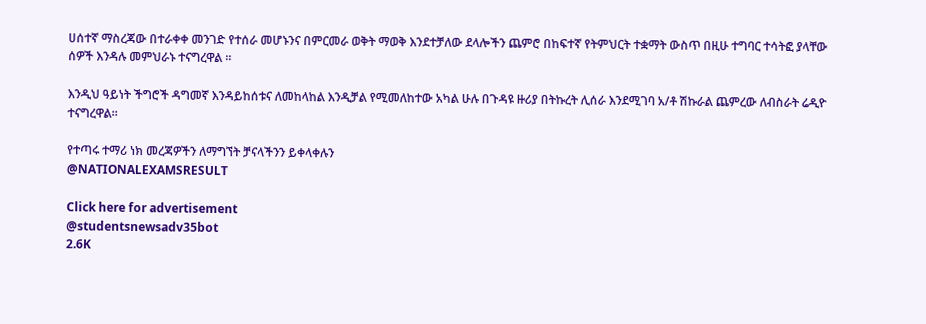ሀሰተኛ ማስረጃው በተራቀቀ መንገድ የተሰራ መሆኑንና በምርመራ ወቅት ማወቅ እንደተቻለው ደላሎችን ጨምሮ በከፍተኛ የትምህርት ተቋማት ውስጥ በዚሁ ተግባር ተሳትፎ ያላቸው ሰዎች እንዳሉ መምህራኑ ተናግረዋል ።

እንዲህ ዓይነት ችግሮች ዳግመኛ እንዳይከሰቱና ለመከላከል እንዲቻል የሚመለከተው አካል ሁሉ በጉዳዩ ዙሪያ በትኩረት ሊሰራ እንደሚገባ አ/ቶ ሽኩራል ጨምረው ለብስራት ሬዲዮ ተናግረዋል።

የተጣሩ ተማሪ ነክ መረጃዎችን ለማግኘት ቻናላችንን ይቀላቀሉን
@NATIONALEXAMSRESULT

Click here for advertisement
@studentsnewsadv35bot
2.6K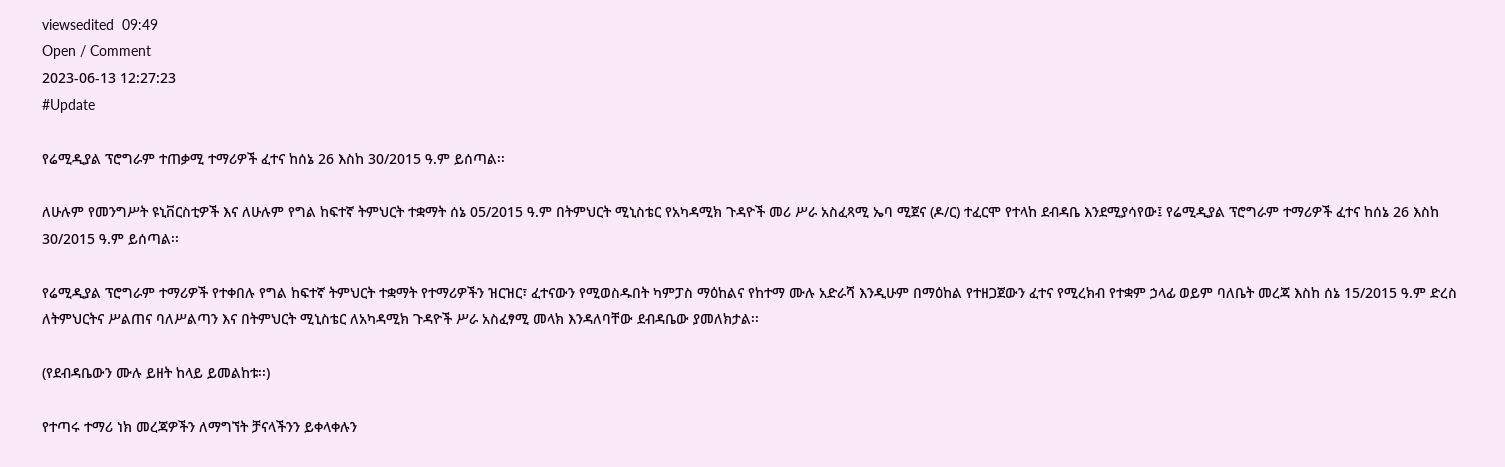viewsedited  09:49
Open / Comment
2023-06-13 12:27:23
#Update

የሬሚዲያል ፕሮግራም ተጠቃሚ ተማሪዎች ፈተና ከሰኔ 26 እስከ 30/2015 ዓ.ም ይሰጣል፡፡

ለሁሉም የመንግሥት ዩኒቨርስቲዎች እና ለሁሉም የግል ከፍተኛ ትምህርት ተቋማት ሰኔ 05/2015 ዓ.ም በትምህርት ሚኒስቴር የአካዳሚክ ጉዳዮች መሪ ሥራ አስፈጻሚ ኤባ ሚጀና (ዶ/ር) ተፈርሞ የተላከ ደብዳቤ እንደሚያሳየው፤ የሬሚዲያል ፕሮግራም ተማሪዎች ፈተና ከሰኔ 26 እስከ 30/2015 ዓ.ም ይሰጣል፡፡

የሬሚዲያል ፕሮግራም ተማሪዎች የተቀበሉ የግል ከፍተኛ ትምህርት ተቋማት የተማሪዎችን ዝርዝር፣ ፈተናውን የሚወስዱበት ካምፓስ ማዕከልና የከተማ ሙሉ አድራሻ እንዲሁም በማዕከል የተዘጋጀውን ፈተና የሚረክብ የተቋም ኃላፊ ወይም ባለቤት መረጃ እስከ ሰኔ 15/2015 ዓ.ም ድረስ ለትምህርትና ሥልጠና ባለሥልጣን እና በትምህርት ሚኒስቴር ለአካዳሚክ ጉዳዮች ሥራ አስፈፃሚ መላክ እንዳለባቸው ደብዳቤው ያመለክታል፡፡

(የደብዳቤውን ሙሉ ይዘት ከላይ ይመልከቱ፡፡)

የተጣሩ ተማሪ ነክ መረጃዎችን ለማግኘት ቻናላችንን ይቀላቀሉን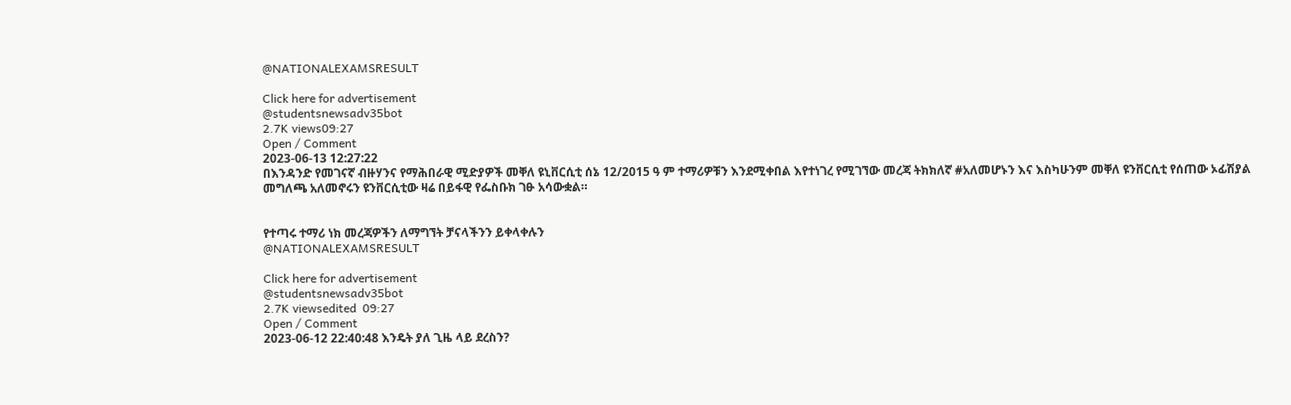@NATIONALEXAMSRESULT

Click here for advertisement
@studentsnewsadv35bot
2.7K views09:27
Open / Comment
2023-06-13 12:27:22
በእንዳንድ የመገናኛ ብዙሃንና የማሕበራዊ ሚድያዎች መቐለ ዩኒቨርሲቲ ሰኔ 12/2015 ዓ ም ተማሪዎቹን እንደሚቀበል እየተነገረ የሚገኘው መረጃ ትክክለኛ #አለመሆኑን እና እስካሁንም መቐለ ዩንቨርሲቲ የሰጠው ኦፊሽያል መግለጫ አለመኖሩን ዩንቨርሲቲው ዛሬ በይፋዊ የፌስቡክ ገፁ አሳውቋል።


የተጣሩ ተማሪ ነክ መረጃዎችን ለማግኘት ቻናላችንን ይቀላቀሉን
@NATIONALEXAMSRESULT

Click here for advertisement
@studentsnewsadv35bot
2.7K viewsedited  09:27
Open / Comment
2023-06-12 22:40:48 እንዴት ያለ ጊዜ ላይ ደረስን?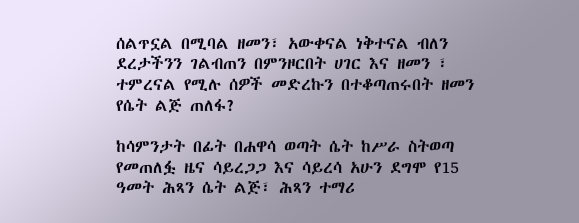ሰልጥኗል በሚባል ዘመን፣ አውቀናል ነቅተናል ብለን ደረታችንን ገልብጠን በምንዞርበት ሀገር እና ዘመን ፣ ተምረናል የሚሉ ሰዎች መድረኩን በተቆጣጠሩበት ዘመን የሴት ልጅ ጠለፋ?

ከሳምንታት በፊት በሐዋሳ ወጣት ሴት ከሥራ ስትወጣ የመጠለፏ ዜና ሳይረጋጋ እና ሳይረሳ አሁን ደግሞ የ15 ዓመት ሕጻን ሴት ልጅ፣ ሕጻን ተማሪ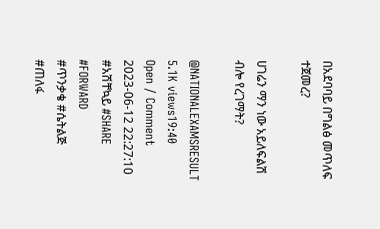በአደባባይ በግልፅ መጥለፍ ተጀመረ?

ሀገሬን ማን ነው አይለፍልሽ ብሎ የረገማት?

@NATIONALEXAMSRESULT
5.1K views19:40
Open / Comment
2023-06-12 22:27:10
#አሽቸኳይ #SHARE #FORWARD
#ጥንቃቄ #ሴትልጅ #ጠለፋ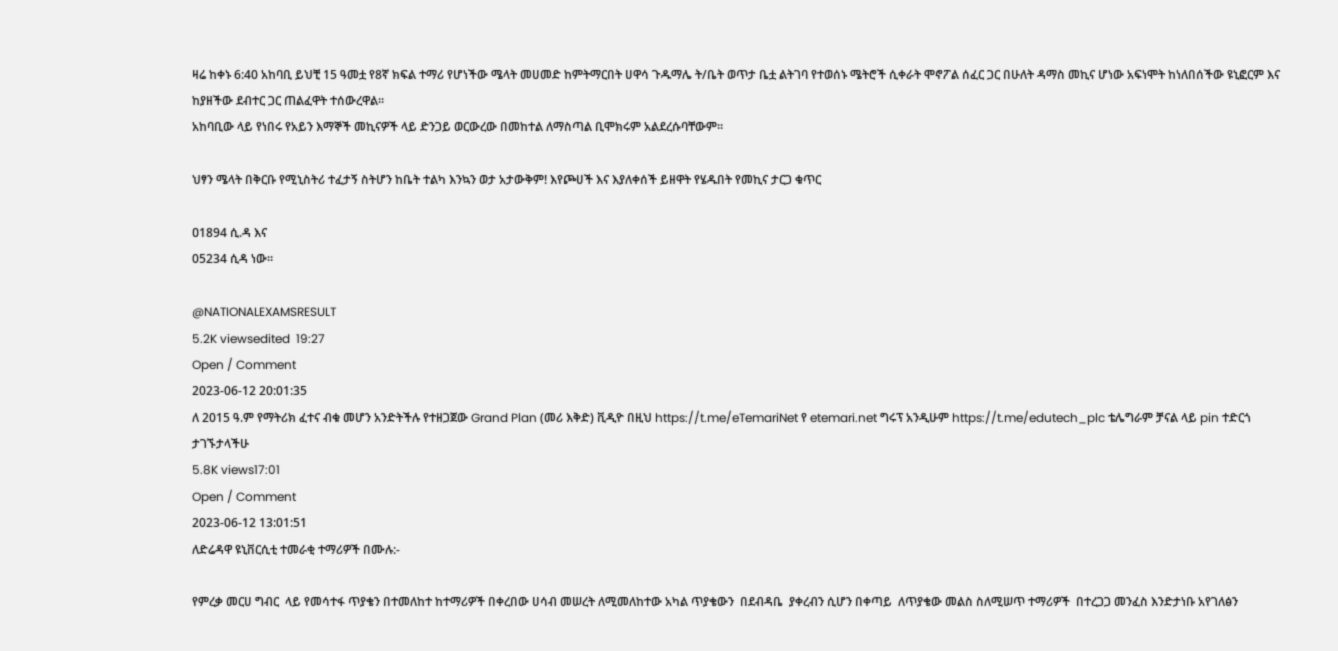ዛሬ ከቀኑ 6:40 አከባቢ ይህቺ 15 ዓመቷ የ8ኛ ክፍል ተማሪ የሆነችው ሜላት መሀመድ ከምትማርበት ሀዋሳ ጉዱማሌ ት/ቤት ወጥታ ቤቷ ልትገባ የተወሰኑ ሜትሮች ሲቀራት ሞኖፖል ሰፈር ጋር በሁለት ዳማስ መኪና ሆነው አፍነሞት ከነለበሰችው ዩኒፎርም እና ከያዘችው ደብተር ጋር ጠልፈዋት ተሰውረዋል።
አከባቢው ላይ የነበሩ የአይን እማኞች መኪናዎች ላይ ድንጋይ ወርውረው በመከተል ለማስጣል ቢሞክሩም አልደረሱባቸውም።

ህፃን ሜላት በቅርቡ የሚኒስትሪ ተፈታኝ ስትሆን ከቤት ተልካ እንኳን ወታ አታውቅም! እየጮሀች እና እያለቀሰች ይዘዋት የሄዱበት የመኪና ታርጋ ቁጥር

ዐ1894 ሲ.ዳ እና
05234 ሲዳ ነው።

@NATIONALEXAMSRESULT
5.2K viewsedited  19:27
Open / Comment
2023-06-12 20:01:35
ለ 2015 ዓ.ም የማትሪክ ፈተና ብቁ መሆን አንድትችሉ የተዘጋጀው Grand Plan (መሪ እቅድ) ቪዲዮ በዚህ https://t.me/eTemariNet የ etemari.net ግሩፕ አንዲሁም https://t.me/edutech_plc ቴሌግራም ቻናል ላይ pin ተድርጎ ታገኙታላችሁ
5.8K views17:01
Open / Comment
2023-06-12 13:01:51
ለድሬዳዋ ዩኒቨርሲቲ ተመራቂ ተማሪዎች በሙሉ:-

የምረቃ መርሀ ግብር  ላይ የመሳተፋ ጥያቄን በተመለከተ ከተማሪዎች በቀረበው ሀሳብ መሠረት ለሚመለከተው አካል ጥያቄውን  በደብዳቤ  ያቀረብን ሲሆን በቀጣይ  ለጥያቄው መልስ ስለሚሠጥ ተማሪዎች  በተረጋጋ መንፈስ እንድታነቡ አየገለፅን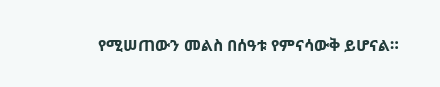የሚሠጠውን መልስ በሰዓቱ የምናሳውቅ ይሆናል።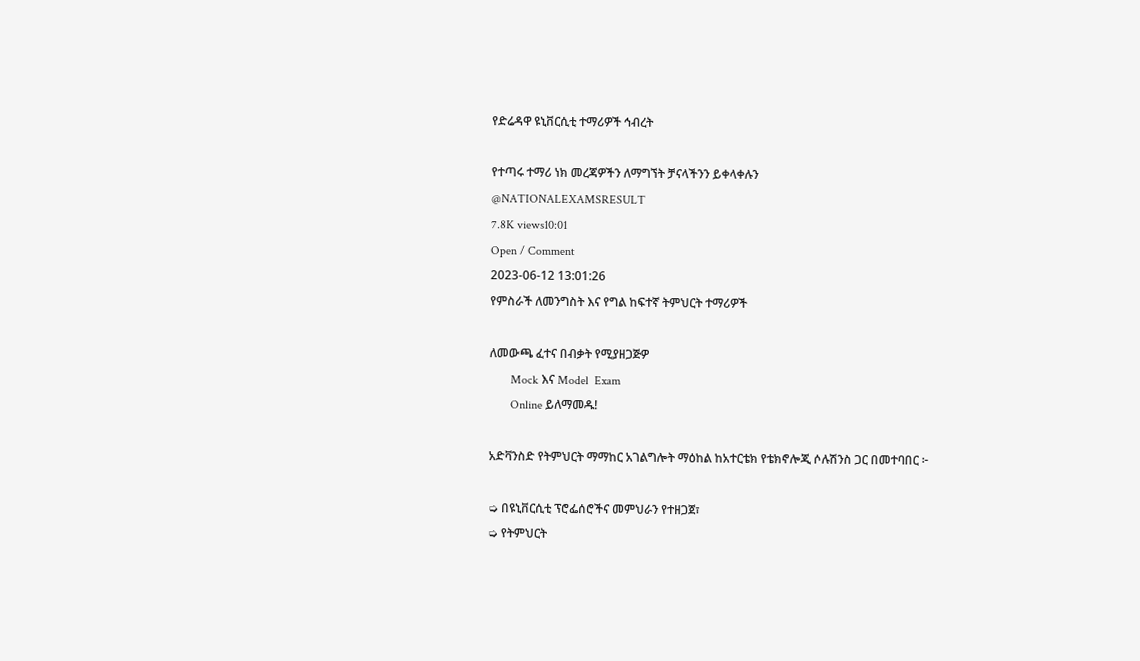የድሬዳዋ ዩኒቨርሲቲ ተማሪዎች ኅብረት

የተጣሩ ተማሪ ነክ መረጃዎችን ለማግኘት ቻናላችንን ይቀላቀሉን
@NATIONALEXAMSRESULT
7.8K views10:01
Open / Comment
2023-06-12 13:01:26
የምስራች ለመንግስት እና የግል ከፍተኛ ትምህርት ተማሪዎች

ለመውጫ ፈተና በብቃት የሚያዘጋጅዎ
       Mock እና Model  Exam
       Online ይለማመዱ!

አድቫንስድ የትምህርት ማማከር አገልግሎት ማዕከል ከአተርቴክ የቴክኖሎጂ ሶሉሽንስ ጋር በመተባበር ፦

➭ በዩኒቨርሲቲ ፕሮፌሰሮችና መምህራን የተዘጋጀ፣
➭ የትምህርት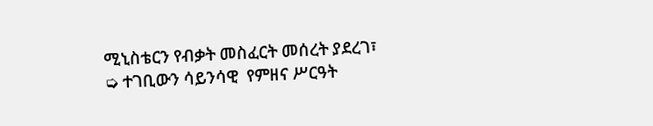ሚኒስቴርን የብቃት መስፈርት መሰረት ያደረገ፣
➭ ተገቢውን ሳይንሳዊ  የምዘና ሥርዓት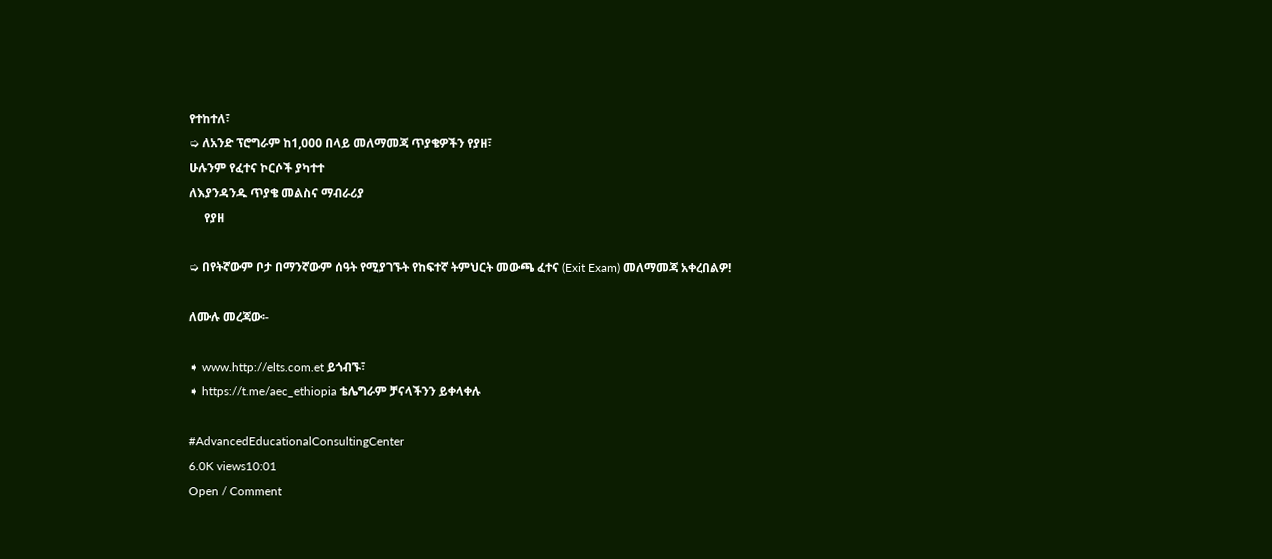የተከተለ፣
➭ ለአንድ ፕሮግራም ከ1,000 በላይ መለማመጃ ጥያቄዎችን የያዘ፣
ሁሉንም የፈተና ኮርሶች ያካተተ
ለእያንዳንዱ ጥያቄ መልስና ማብራሪያ
     የያዘ

➭ በየትኛውም ቦታ በማንኛውም ሰዓት የሚያገኙት የከፍተኛ ትምህርት መውጫ ፈተና (Exit Exam) መለማመጃ አቀረበልዎ!

ለሙሉ መረጃው፡-

➧ www.http://elts.com.et ይጎብኙ፣
➧ https://t.me/aec_ethiopia ቴሌግራም ቻናላችንን ይቀላቀሉ

#AdvancedEducationalConsultingCenter
6.0K views10:01
Open / Comment